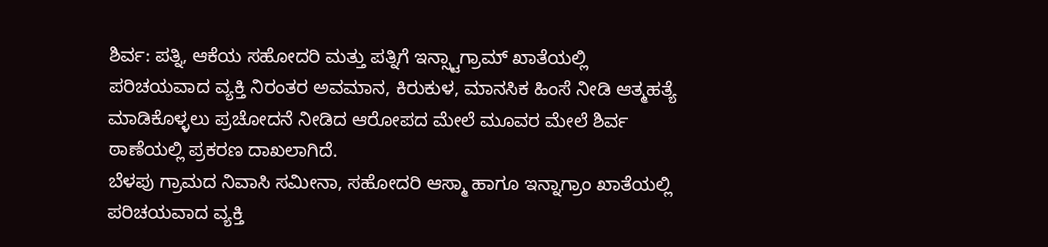ಶಿರ್ವ: ಪತ್ನಿ, ಆಕೆಯ ಸಹೋದರಿ ಮತ್ತು ಪತ್ನಿಗೆ ಇನ್ಸ್ಟಾಗ್ರಾಮ್ ಖಾತೆಯಲ್ಲಿ ಪರಿಚಯವಾದ ವ್ಯಕ್ತಿ ನಿರಂತರ ಅವಮಾನ, ಕಿರುಕುಳ, ಮಾನಸಿಕ ಹಿಂಸೆ ನೀಡಿ ಆತ್ಮಹತ್ಯೆ ಮಾಡಿಕೊಳ್ಳಲು ಪ್ರಚೋದನೆ ನೀಡಿದ ಆರೋಪದ ಮೇಲೆ ಮೂವರ ಮೇಲೆ ಶಿರ್ವ ಠಾಣೆಯಲ್ಲಿ ಪ್ರಕರಣ ದಾಖಲಾಗಿದೆ.
ಬೆಳಪು ಗ್ರಾಮದ ನಿವಾಸಿ ಸಮೀನಾ, ಸಹೋದರಿ ಆಸ್ಮಾ ಹಾಗೂ ಇನ್ನಾಗ್ರಾಂ ಖಾತೆಯಲ್ಲಿ ಪರಿಚಯವಾದ ವ್ಯಕ್ತಿ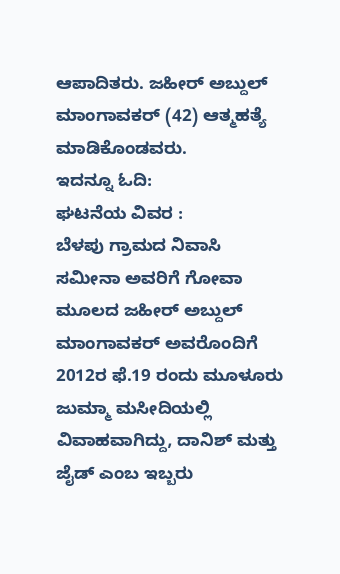ಆಪಾದಿತರು. ಜಹೀರ್ ಅಬ್ದುಲ್ ಮಾಂಗಾವಕರ್ (42) ಆತ್ಮಹತ್ಯೆ ಮಾಡಿಕೊಂಡವರು.
ಇದನ್ನೂ ಓದಿ:
ಘಟನೆಯ ವಿವರ :
ಬೆಳಪು ಗ್ರಾಮದ ನಿವಾಸಿ ಸಮೀನಾ ಅವರಿಗೆ ಗೋವಾ ಮೂಲದ ಜಹೀರ್ ಅಬ್ದುಲ್ ಮಾಂಗಾವಕರ್ ಅವರೊಂದಿಗೆ 2012ರ ಫೆ.19 ರಂದು ಮೂಳೂರು ಜುಮ್ಮಾ ಮಸೀದಿಯಲ್ಲಿ ವಿವಾಹವಾಗಿದ್ದು, ದಾನಿಶ್ ಮತ್ತು ಜೈಡ್ ಎಂಬ ಇಬ್ಬರು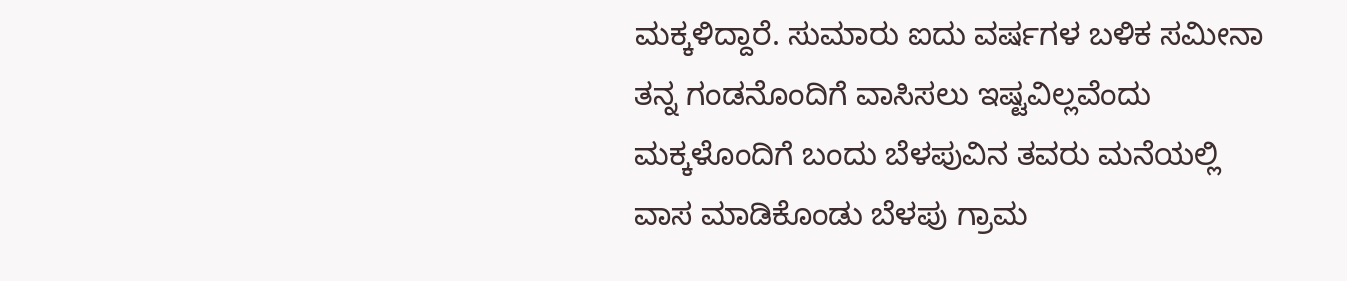ಮಕ್ಕಳಿದ್ದಾರೆ. ಸುಮಾರು ಐದು ವರ್ಷಗಳ ಬಳಿಕ ಸಮೀನಾ ತನ್ನ ಗಂಡನೊಂದಿಗೆ ವಾಸಿಸಲು ಇಷ್ಟವಿಲ್ಲವೆಂದು ಮಕ್ಕಳೊಂದಿಗೆ ಬಂದು ಬೆಳಪುವಿನ ತವರು ಮನೆಯಲ್ಲಿ ವಾಸ ಮಾಡಿಕೊಂಡು ಬೆಳಪು ಗ್ರಾಮ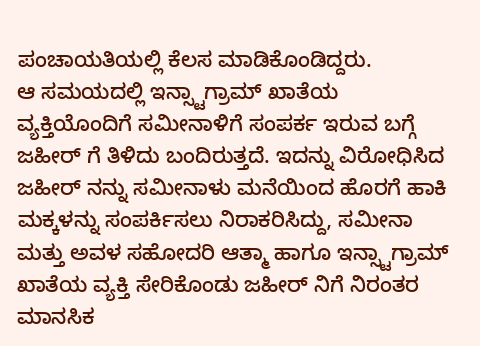ಪಂಚಾಯತಿಯಲ್ಲಿ ಕೆಲಸ ಮಾಡಿಕೊಂಡಿದ್ದರು.
ಆ ಸಮಯದಲ್ಲಿ ಇನ್ಸ್ಟಾಗ್ರಾಮ್ ಖಾತೆಯ ವ್ಯಕ್ತಿಯೊಂದಿಗೆ ಸಮೀನಾಳಿಗೆ ಸಂಪರ್ಕ ಇರುವ ಬಗ್ಗೆ ಜಹೀರ್ ಗೆ ತಿಳಿದು ಬಂದಿರುತ್ತದೆ. ಇದನ್ನು ವಿರೋಧಿಸಿದ ಜಹೀರ್ ನನ್ನು ಸಮೀನಾಳು ಮನೆಯಿಂದ ಹೊರಗೆ ಹಾಕಿ ಮಕ್ಕಳನ್ನು ಸಂಪರ್ಕಿಸಲು ನಿರಾಕರಿಸಿದ್ದು, ಸಮೀನಾ ಮತ್ತು ಅವಳ ಸಹೋದರಿ ಆತ್ಮಾ ಹಾಗೂ ಇನ್ಸ್ಟಾಗ್ರಾಮ್ ಖಾತೆಯ ವ್ಯಕ್ತಿ ಸೇರಿಕೊಂಡು ಜಹೀರ್ ನಿಗೆ ನಿರಂತರ ಮಾನಸಿಕ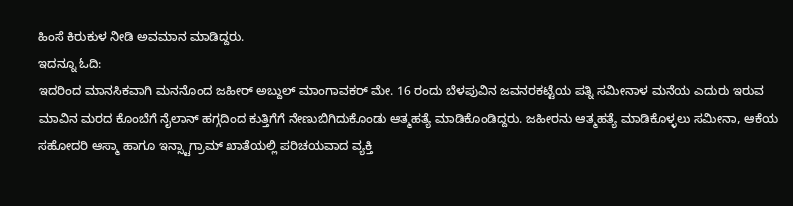ಹಿಂಸೆ ಕಿರುಕುಳ ನೀಡಿ ಅವಮಾನ ಮಾಡಿದ್ದರು.
ಇದನ್ನೂ ಓದಿ:
ಇದರಿಂದ ಮಾನಸಿಕವಾಗಿ ಮನನೊಂದ ಜಹೀರ್ ಅಬ್ದುಲ್ ಮಾಂಗಾವಕರ್ ಮೇ. 16 ರಂದು ಬೆಳಪುವಿನ ಜವನರಕಟ್ಟೆಯ ಪತ್ನಿ ಸಮೀನಾಳ ಮನೆಯ ಎದುರು ಇರುವ ಮಾವಿನ ಮರದ ಕೊಂಬೆಗೆ ನೈಲಾನ್ ಹಗ್ಗದಿಂದ ಕುತ್ತಿಗೆಗೆ ನೇಣುಬಿಗಿದುಕೊಂಡು ಆತ್ಮಹತ್ಯೆ ಮಾಡಿಕೊಂಡಿದ್ದರು. ಜಹೀರನು ಆತ್ಮಹತ್ಯೆ ಮಾಡಿಕೊಳ್ಳಲು ಸಮೀನಾ, ಆಕೆಯ ಸಹೋದರಿ ಆಸ್ಮಾ ಹಾಗೂ ಇನ್ಸ್ಟಾಗ್ರಾಮ್ ಖಾತೆಯಲ್ಲಿ ಪರಿಚಯವಾದ ವ್ಯಕ್ತಿ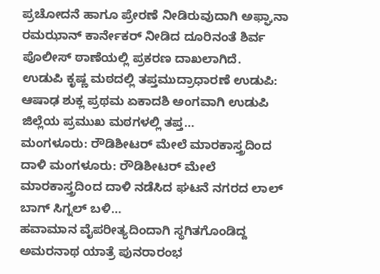ಪ್ರಚೋದನೆ ಹಾಗೂ ಪ್ರೇರಣೆ ನೀಡಿರುವುದಾಗಿ ಅಫ್ಘಾನಾ ರಮಝಾನ್ ಕಾರ್ನೇಕರ್ ನೀಡಿದ ದೂರಿನಂತೆ ಶಿರ್ವ ಪೊಲೀಸ್ ಠಾಣೆಯಲ್ಲಿ ಪ್ರಕರಣ ದಾಖಲಾಗಿದೆ.
ಉಡುಪಿ ಕೃಷ್ಣ ಮಠದಲ್ಲಿ ತಪ್ತಮುದ್ರಾಧಾರಣೆ ಉಡುಪಿ: ಆಷಾಢ ಶುಕ್ಲ ಪ್ರಥಮ ಏಕಾದಶಿ ಅಂಗವಾಗಿ ಉಡುಪಿ ಜಿಲ್ಲೆಯ ಪ್ರಮುಖ ಮಠಗಳಲ್ಲಿ ತಪ್ತ…
ಮಂಗಳೂರು: ರೌಡಿಶೀಟರ್ ಮೇಲೆ ಮಾರಕಾಸ್ತ್ರದಿಂದ ದಾಳಿ ಮಂಗಳೂರು: ರೌಡಿಶೀಟರ್ ಮೇಲೆ ಮಾರಕಾಸ್ತ್ರದಿಂದ ದಾಳಿ ನಡೆಸಿದ ಘಟನೆ ನಗರದ ಲಾಲ್ ಬಾಗ್ ಸಿಗ್ನಲ್ ಬಳಿ…
ಹವಾಮಾನ ವೈಪರೀತ್ಯದಿಂದಾಗಿ ಸ್ಥಗಿತಗೊಂಡಿದ್ದ ಅಮರನಾಥ ಯಾತ್ರೆ ಪುನರಾರಂಭ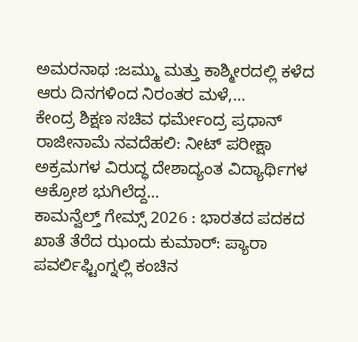ಅಮರನಾಥ :ಜಮ್ಮು ಮತ್ತು ಕಾಶ್ಮೀರದಲ್ಲಿ ಕಳೆದ ಆರು ದಿನಗಳಿಂದ ನಿರಂತರ ಮಳೆ,…
ಕೇಂದ್ರ ಶಿಕ್ಷಣ ಸಚಿವ ಧರ್ಮೇಂದ್ರ ಪ್ರಧಾನ್ ರಾಜೀನಾಮೆ ನವದೆಹಲಿ: ನೀಟ್ ಪರೀಕ್ಷಾ ಅಕ್ರಮಗಳ ವಿರುದ್ಧ ದೇಶಾದ್ಯಂತ ವಿದ್ಯಾರ್ಥಿಗಳ ಆಕ್ರೋಶ ಭುಗಿಲೆದ್ದ…
ಕಾಮನ್ವೆಲ್ತ್ ಗೇಮ್ಸ್ 2026 : ಭಾರತದ ಪದಕದ ಖಾತೆ ತೆರೆದ ಝಂದು ಕುಮಾರ್: ಪ್ಯಾರಾ ಪವರ್ಲಿಫ್ಟಿಂಗ್ನಲ್ಲಿ ಕಂಚಿನ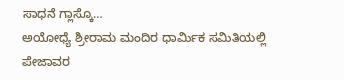ಸಾಧನೆ ಗ್ಲಾಸ್ಕೊ…
ಅಯೋಧ್ಯೆ ಶ್ರೀರಾಮ ಮಂದಿರ ಧಾರ್ಮಿಕ ಸಮಿತಿಯಲ್ಲಿ ಪೇಜಾವರ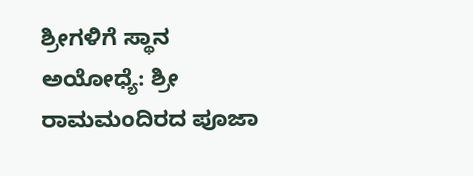ಶ್ರೀಗಳಿಗೆ ಸ್ಥಾನ ಅಯೋಧ್ಯೆ: ಶ್ರೀ ರಾಮಮಂದಿರದ ಪೂಜಾ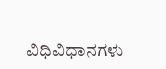ವಿಧಿವಿಧಾನಗಳು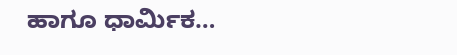ಹಾಗೂ ಧಾರ್ಮಿಕ…